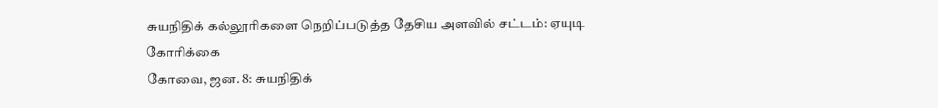சுயநிதிக் கல்லூரிகளை நெறிப்படுத்த தேசிய அளவில் சட்டம்: ஏயுடி கோரிக்கை
கோவை, ஜன. 8: சுயநிதிக்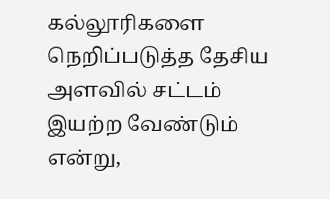கல்லூரிகளை நெறிப்படுத்த தேசிய அளவில் சட்டம் இயற்ற வேண்டும் என்று,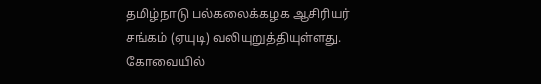தமிழ்நாடு பல்கலைக்கழக ஆசிரியர் சங்கம் (ஏயுடி) வலியுறுத்தியுள்ளது. கோவையில்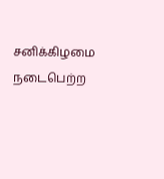சனிக்கிழமை நடைபெற்ற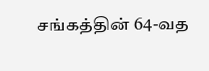சங்கத்தின் 64-வத